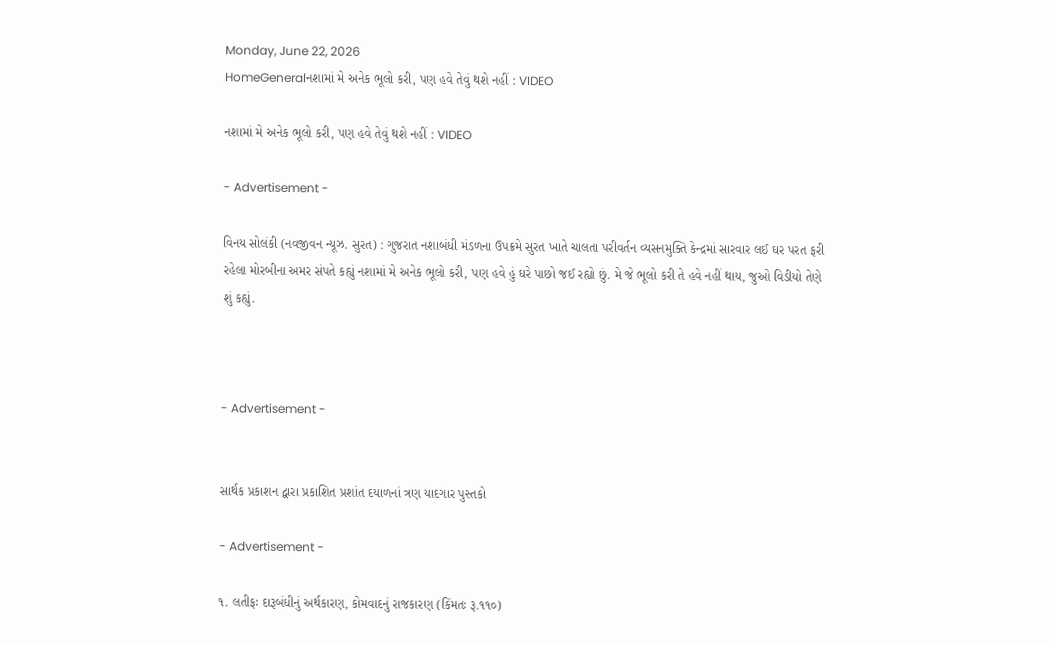Monday, June 22, 2026
HomeGeneralનશામાં મે અનેક ભૂલો કરી, પણ હવે તેવું થશે નહીં : VIDEO

નશામાં મે અનેક ભૂલો કરી, પણ હવે તેવું થશે નહીં : VIDEO

- Advertisement -

વિનય સોલંકી (નવજીવન ન્યૂઝ. સુરત) : ગુજરાત નશાબંધી મંડળના ઉપક્રમે સુરત ખાતે ચાલતા પરીવર્તન વ્યસનમુક્તિ કેન્દ્રમાં સારવાર લઈ ઘર પરત ફરી રહેલા મોરબીના અમર સંપતે કહ્યું નશામાં મે અનેક ભૂલો કરી, પણ હવે હું ઘરે પાછો જઈ રહ્યો છું. મે જે ભૂલો કરી તે હવે નહીં થાય, જુઓ વિડીયો તેણે શું કહ્યું.



- Advertisement -


સાર્થક પ્રકાશન દ્વારા પ્રકાશિત પ્રશાંત દયાળનાં ત્રણ યાદગાર પુસ્તકો

- Advertisement -

૧. લતીફઃ દારૂબંધીનું અર્થકારણ, કોમવાદનું રાજકારણ (કિંમતઃ રૂ.૧૧૦)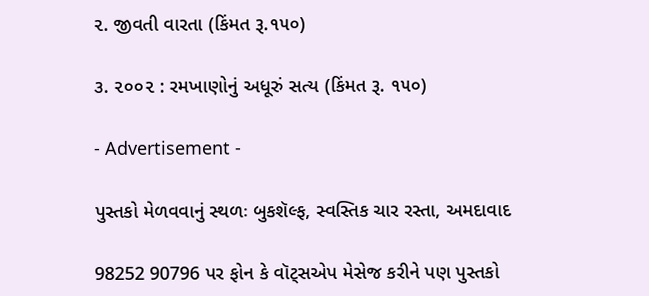૨. જીવતી વારતા (કિંમત રૂ.૧૫૦)

૩. ૨૦૦૨ : રમખાણોનું અધૂરું સત્ય (કિંમત રૂ. ૧૫૦)

- Advertisement -

પુસ્તકો મેળવવાનું સ્થળઃ બુકશૅલ્ફ, સ્વસ્તિક ચાર રસ્તા, અમદાવાદ

98252 90796 પર ફોન કે વૉટ્સએપ મેસેજ કરીને પણ પુસ્તકો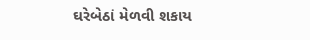ઘરેબેઠાં મેળવી શકાય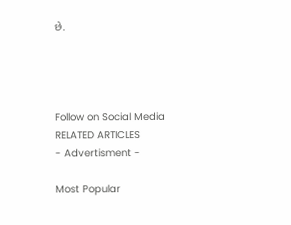છે.




Follow on Social Media
RELATED ARTICLES
- Advertisment -

Most Popular